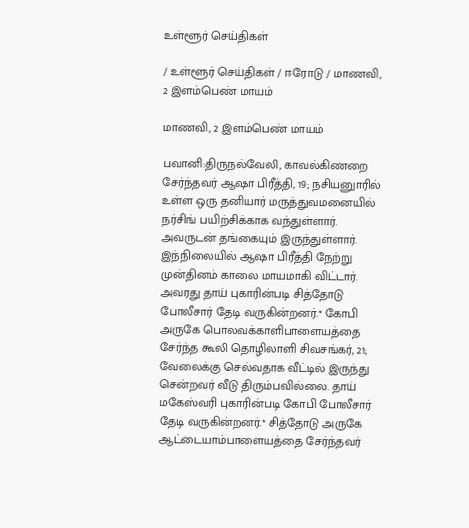உள்ளூர் செய்திகள்

/ உள்ளூர் செய்திகள் / ஈரோடு / மாணவி, 2 இளம்பெண் மாயம்

மாணவி, 2 இளம்பெண் மாயம்

பவானி:திருநல்வேலி, காவல்கிணறை சேர்ந்தவர் ஆஷா பிரீத்தி, 19; நசியனுாரில் உள்ள ஒரு தனியார் மருத்துவமனையில் நர்சிங் பயிற்சிக்காக வந்துள்ளார். அவருடன் தங்கையும் இருந்துள்ளார். இந்நிலையில் ஆஷா பிரீத்தி நேற்று முன்தினம் காலை மாயமாகி விட்டார். அவரது தாய் புகாரின்படி சித்தோடு போலீசார் தேடி வருகின்றனர்.* கோபி அருகே பொலவக்காளிபாளையத்தை சேர்ந்த கூலி தொழிலாளி சிவசங்கர், 21; வேலைக்கு செல்வதாக வீட்டில் இருந்து சென்றவர் வீடு திரும்பவில்லை. தாய் மகேஸ்வரி புகாரின்படி கோபி போலீசார் தேடி வருகின்றனர்.* சித்தோடு அருகே ஆட்டையாம்பாளையத்தை சேர்ந்தவர்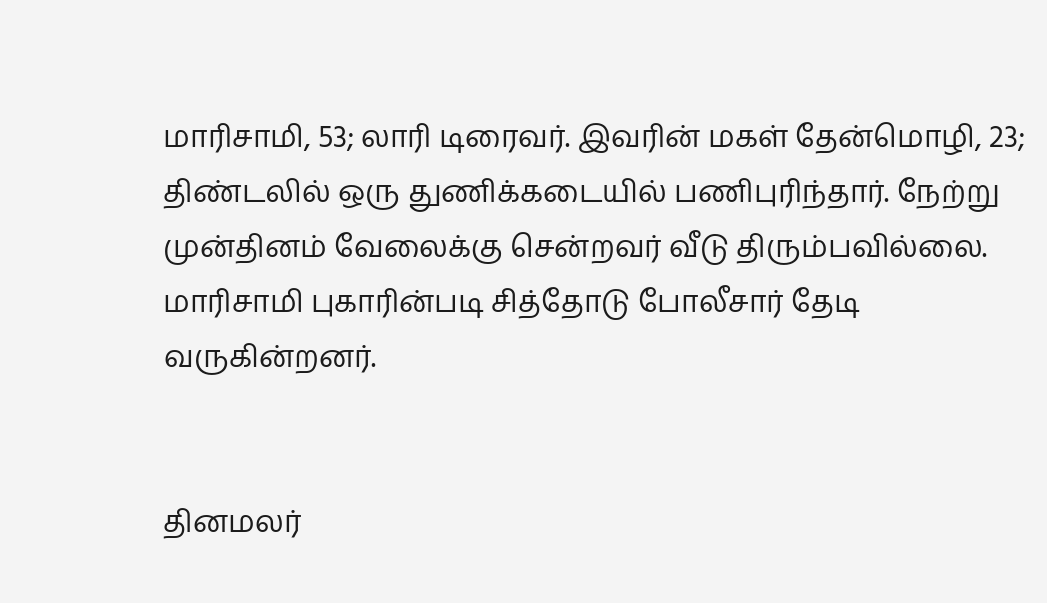மாரிசாமி, 53; லாரி டிரைவர். இவரின் மகள் தேன்மொழி, 23; திண்டலில் ஒரு துணிக்கடையில் பணிபுரிந்தார். நேற்று முன்தினம் வேலைக்கு சென்றவர் வீடு திரும்பவில்லை. மாரிசாமி புகாரின்படி சித்தோடு போலீசார் தேடி வருகின்றனர்.


தினமலர்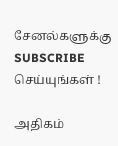சேனல்களுக்கு SUBSCRIBE செய்யுங்கள் !

அதிகம்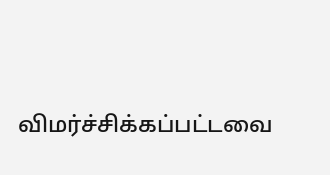விமர்ச்சிக்கப்பட்டவை